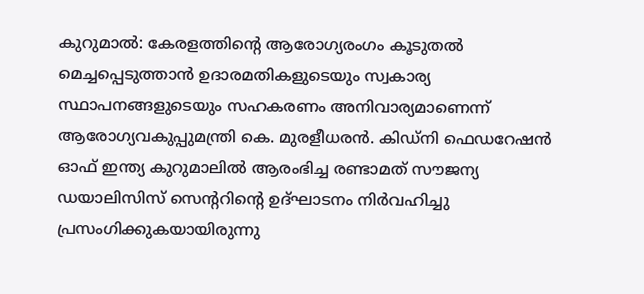കുറുമാൽ: കേരളത്തിന്റെ ആരോഗ്യരംഗം കൂടുതൽ മെച്ചപ്പെടുത്താൻ ഉദാരമതികളുടെയും സ്വകാര്യ സ്ഥാപനങ്ങളുടെയും സഹകരണം അനിവാര്യമാണെന്ന് ആരോഗ്യവകുപ്പുമന്ത്രി കെ. മുരളീധരൻ. കിഡ്നി ഫെഡറേഷൻ ഓഫ് ഇന്ത്യ കുറുമാലിൽ ആരംഭിച്ച രണ്ടാമത് സൗജന്യ ഡയാലിസിസ് സെന്ററിന്റെ ഉദ്ഘാടനം നിർവഹിച്ചു പ്രസംഗിക്കുകയായിരുന്നു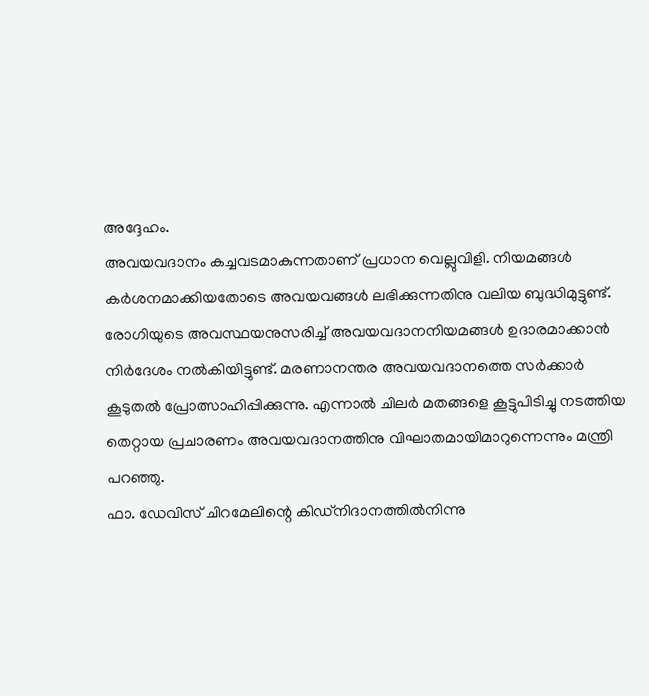അദ്ദേഹം.
അവയവദാനം കച്ചവടമാകുന്നതാണ് പ്രധാന വെല്ലുവിളി. നിയമങ്ങൾ കർശനമാക്കിയതോടെ അവയവങ്ങൾ ലഭിക്കുന്നതിനു വലിയ ബുദ്ധിമുട്ടുണ്ട്. രോഗിയുടെ അവസ്ഥയനുസരിച്ച് അവയവദാനനിയമങ്ങൾ ഉദാരമാക്കാൻ നിർദേശം നൽകിയിട്ടുണ്ട്. മരണാനന്തര അവയവദാനത്തെ സർക്കാർ കൂടുതൽ പ്രോത്സാഹിപ്പിക്കുന്നു. എന്നാൽ ചിലർ മതങ്ങളെ കൂട്ടുപിടിച്ചു നടത്തിയ തെറ്റായ പ്രചാരണം അവയവദാനത്തിനു വിഘാതമായിമാറുന്നെന്നും മന്ത്രി പറഞ്ഞു.
ഫാ. ഡേവിസ് ചിറമേലിന്റെ കിഡ്നിദാനത്തിൽനിന്നു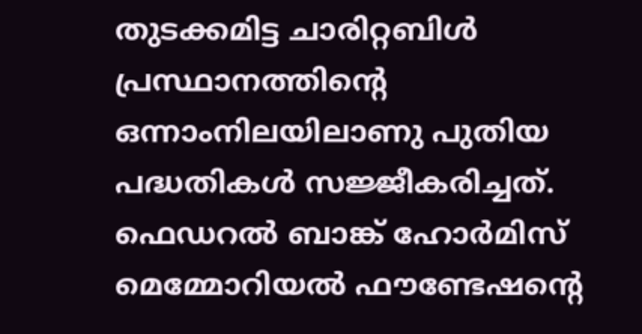തുടക്കമിട്ട ചാരിറ്റബിൾ പ്രസ്ഥാനത്തിന്റെ ഒന്നാംനിലയിലാണു പുതിയ പദ്ധതികൾ സജ്ജീകരിച്ചത്. ഫെഡറൽ ബാങ്ക് ഹോർമിസ് മെമ്മോറിയൽ ഫൗണ്ടേഷന്റെ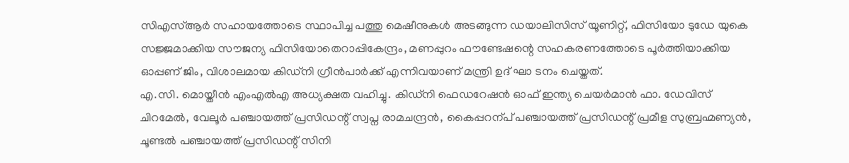സിഎസ്ആർ സഹായത്തോടെ സ്ഥാപിച്ച പത്തു മെഷീനുകൾ അടങ്ങുന്ന ഡയാലിസിസ് യൂണിറ്റ്, ഫിസിയോ ടുഡേ യുകെ സജ്ജമാക്കിയ സൗജന്യ ഫിസിയോതെറാപ്പികേന്ദ്രം, മണപ്പുറം ഫൗണ്ടേഷന്റെ സഹകരണത്തോടെ പൂർത്തിയാക്കിയ ഓപ്പണ് ജിം, വിശാലമായ കിഡ്നി ഗ്രീൻപാർക്ക് എന്നിവയാണ് മന്ത്രി ഉദ് ഘാ ടനം ചെയ്തത്.
എ.സി. മൊയ്തീൻ എംഎൽഎ അധ്യക്ഷത വഹിച്ചു. കിഡ്നി ഫെഡറേഷൻ ഓഫ് ഇന്ത്യ ചെയർമാൻ ഫാ. ഡേവിസ് ചിറമേൽ, വേലൂർ പഞ്ചായത്ത് പ്രസിഡന്റ് സ്വപ്ന രാമചന്ദ്രൻ, കൈപ്പറന്പ് പഞ്ചായത്ത് പ്രസിഡന്റ് പ്രമീള സുബ്രഹ്മണ്യൻ, ചൂണ്ടൽ പഞ്ചായത്ത് പ്രസിഡന്റ് സിനി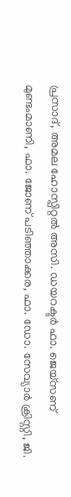പ്രസാദ്, അമല ഹോസ്പിറ്റൽ അസി. ഡയറക്ടർ ഫാ. ജെയ്സണ് മുണ്ടംമാണി, ഫാ. ജോണ് പടിഞ്ഞാക്കര, ഫാ. ഡോ. സേവ്യാർ ക്രിസ്റ്റി, ജി.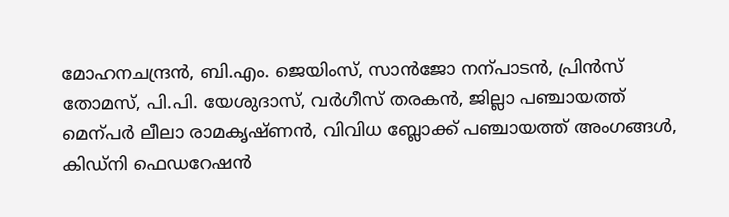മോഹനചന്ദ്രൻ, ബി.എം. ജെയിംസ്, സാൻജോ നന്പാടൻ, പ്രിൻസ് തോമസ്, പി.പി. യേശുദാസ്, വർഗീസ് തരകൻ, ജില്ലാ പഞ്ചായത്ത് മെന്പർ ലീലാ രാമകൃഷ്ണൻ, വിവിധ ബ്ലോക്ക് പഞ്ചായത്ത് അംഗങ്ങൾ, കിഡ്നി ഫെഡറേഷൻ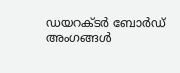ഡയറക്ടർ ബോർഡ് അംഗങ്ങൾ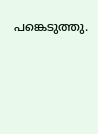പങ്കെടുത്തു.